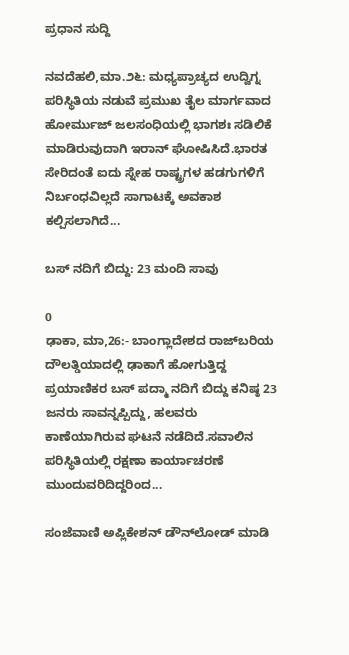ಪ್ರಧಾನ ಸುದ್ದಿ

ನವದೆಹಲಿ,ಮಾ.೨೬: ಮಧ್ಯಪ್ರಾಚ್ಯದ ಉದ್ವಿಗ್ನ ಪರಿಸ್ಥಿತಿಯ ನಡುವೆ ಪ್ರಮುಖ ತೈಲ ಮಾರ್ಗವಾದ ಹೋರ್ಮುಜ್ ಜಲಸಂಧಿಯಲ್ಲಿ ಭಾಗಶಃ ಸಡಿಲಿಕೆ ಮಾಡಿರುವುದಾಗಿ ಇರಾನ್ ಘೋಷಿಸಿದೆ.ಭಾರತ ಸೇರಿದಂತೆ ಐದು ಸ್ನೇಹ ರಾಷ್ಟ್ರಗಳ ಹಡಗುಗಳಿಗೆ ನಿರ್ಬಂಧವಿಲ್ಲದೆ ಸಾಗಾಟಕ್ಕೆ ಅವಕಾಶ ಕಲ್ಪಿಸಲಾಗಿದೆ...

ಬಸ್ ನದಿಗೆ ಬಿದ್ದು: 23 ಮಂದಿ ಸಾವು

0
ಢಾಕಾ, ಮಾ,26:- ಬಾಂಗ್ಲಾದೇಶದ ರಾಜ್‍ಬರಿಯ ದೌಲತ್ಡಿಯಾದಲ್ಲಿ ಢಾಕಾಗೆ ಹೋಗುತ್ತಿದ್ದ ಪ್ರಯಾಣಿಕರ ಬಸ್ ಪದ್ಮಾ ನದಿಗೆ ಬಿದ್ದು ಕನಿಷ್ಠ 23 ಜನರು ಸಾವನ್ನಪ್ಪಿದ್ದು, ಹಲವರು ಕಾಣೆಯಾಗಿರುವ ಘಟನೆ ನಡೆದಿದೆ.ಸವಾಲಿನ ಪರಿಸ್ಥಿತಿಯಲ್ಲಿ ರಕ್ಷಣಾ ಕಾರ್ಯಾಚರಣೆ ಮುಂದುವರಿದಿದ್ದರಿಂದ...

ಸಂಜೆವಾಣಿ ಅಪ್ಲಿಕೇಶನ್ ಡೌನ್‌ಲೋಡ್ ಮಾಡಿ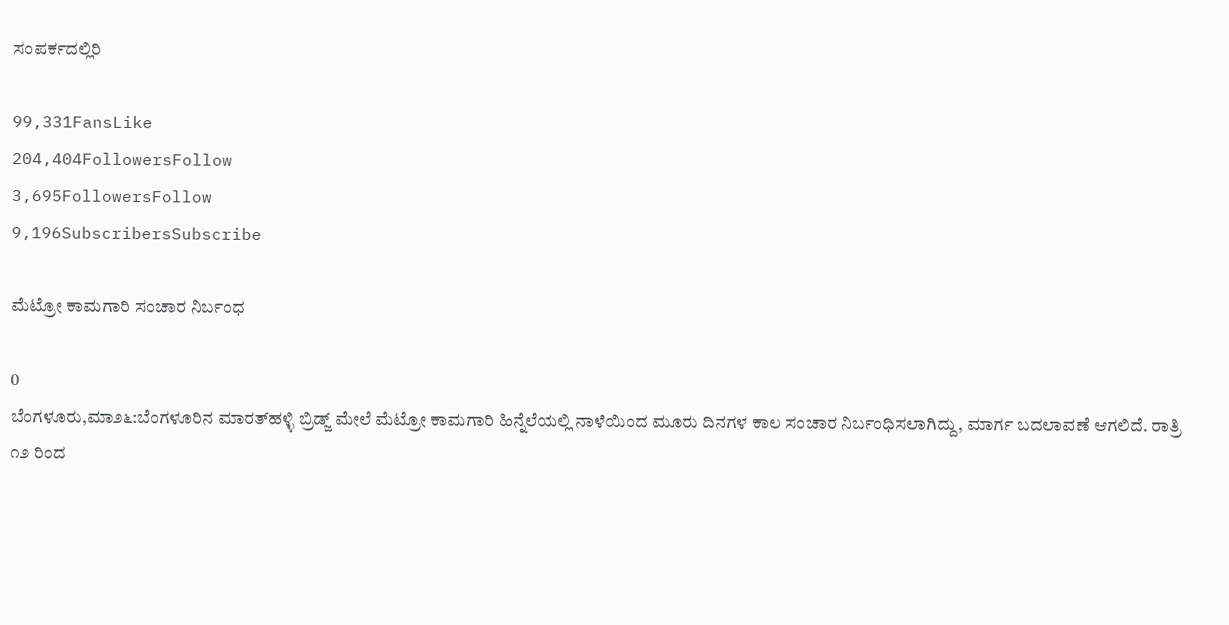ಸಂಪರ್ಕದಲ್ಲಿರಿ

99,331FansLike
204,404FollowersFollow
3,695FollowersFollow
9,196SubscribersSubscribe

ಮೆಟ್ರೋ ಕಾಮಗಾರಿ ಸಂಚಾರ ನಿರ್ಬಂಧ

0
ಬೆಂಗಳೂರು,ಮಾ೨೬:ಬೆಂಗಳೂರಿನ ಮಾರತ್‌ಹಳ್ಳಿ ಬ್ರಿಡ್ಜ್ ಮೇಲೆ ಮೆಟ್ರೋ ಕಾಮಗಾರಿ ಹಿನ್ನೆಲೆಯಲ್ಲಿ ನಾಳೆಯಿಂದ ಮೂರು ದಿನಗಳ ಕಾಲ ಸಂಚಾರ ನಿರ್ಬಂಧಿಸಲಾಗಿದ್ದು, ಮಾರ್ಗ ಬದಲಾವಣೆ ಆಗಲಿದೆ. ರಾತ್ರಿ ೧೨ ರಿಂದ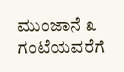ಮುಂಜಾನೆ ೩ ಗಂಟೆಯವರೆಗೆ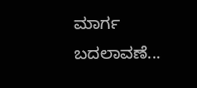ಮಾರ್ಗ ಬದಲಾವಣೆ...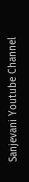Sanjevani Youtube Channel